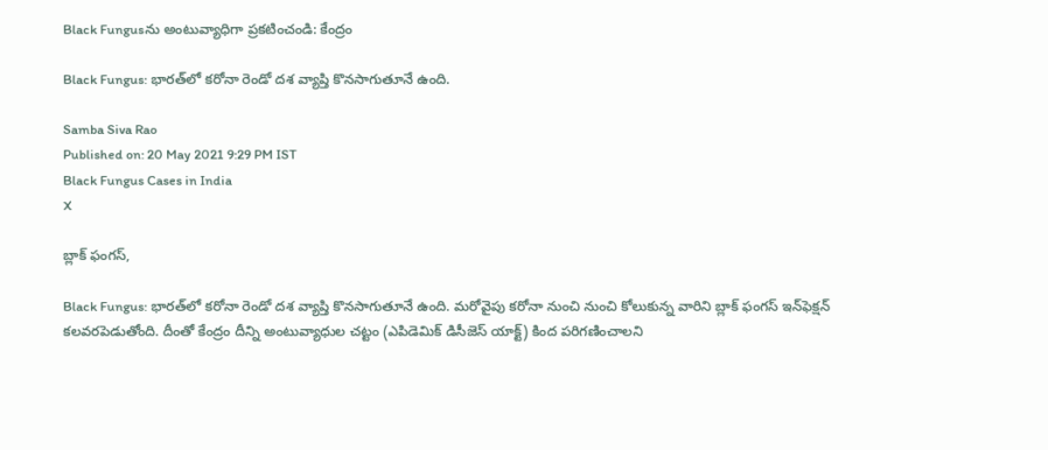Black Fungusను అంటువ్యాధిగా ప్రకటించండి: కేంద్రం

Black Fungus: భారత్‌లో కరోనా రెండో ద‌శ వ్యాప్తి కొన‌సాగుతూనే ఉంది.

Samba Siva Rao
Published on: 20 May 2021 9:29 PM IST
Black Fungus Cases in India
X

బ్లాక్‌ ఫంగస్‌,

Black Fungus: భారత్‌లో కరోనా రెండో ద‌శ వ్యాప్తి కొన‌సాగుతూనే ఉంది. మరోవైపు క‌రోనా నుంచి నుంచి కోలుకున్న వారిని బ్లాక్‌ ఫంగస్‌ ఇన్‌ఫెక్షన్‌ కలవరపెడుతోంది. దీంతో కేంద్రం దీన్ని అంటువ్యాధుల చట్టం (ఎపిడెమిక్‌ డిసీజెస్‌ యాక్ట్‌) కింద పరిగణించాలని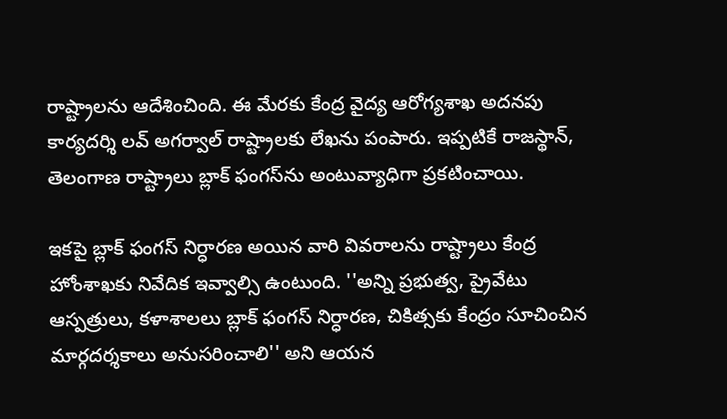రాష్ట్రాలను ఆదేశించింది. ఈ మేరకు కేంద్ర వైద్య‌ ఆరోగ్యశాఖ అదనపు కార్యదర్శి లవ్‌ అగర్వాల్‌ రాష్ట్రాలకు లేఖను పంపారు. ఇప్పటికే రాజస్థాన్‌, తెలంగాణ రాష్ట్రాలు బ్లాక్‌ ఫంగస్‌ను అంటువ్యాధిగా ప్రకటించాయి.

ఇకపై బ్లాక్‌ ఫంగస్‌ నిర్ధారణ అయిన వారి వివరాలను రాష్ట్రాలు కేంద్ర హోంశాఖకు నివేదిక ఇవ్వాల్సి ఉంటుంది. ''అన్ని ప్రభుత్వ, ప్రైవేటు ఆస్పత్రులు, కళాశాలలు బ్లాక్‌ ఫంగస్‌ నిర్ధారణ, చికిత్సకు కేంద్రం సూచించిన మార్గదర్శకాలు అనుసరించాలి'' అని ఆయన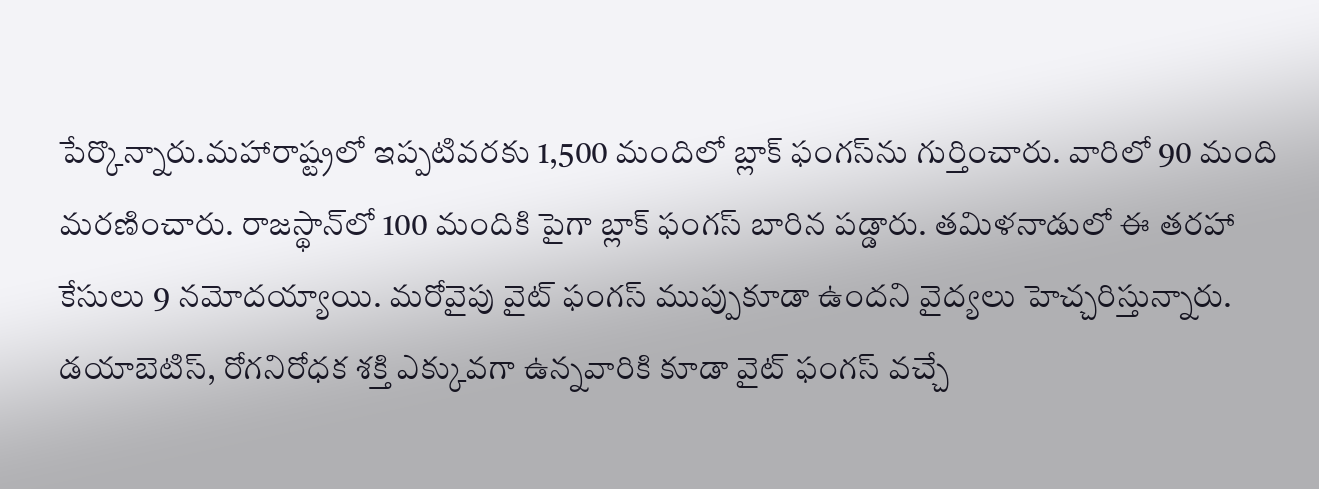పేర్కొన్నారు.మహారాష్ట్రలో ఇప్పటివరకు 1,500 మందిలో బ్లాక్‌ ఫంగస్‌ను గుర్తించారు. వారిలో 90 మంది మరణించారు. రాజస్థాన్‌లో 100 మందికి పైగా బ్లాక్‌ ఫంగస్‌ బారిన పడ్డారు. తమిళనాడులో ఈ తరహా కేసులు 9 నమోదయ్యాయి. మ‌రోవైపు వైట్ ఫంగ‌స్ ముప్పుకూడా ఉంద‌ని వైద్య‌లు హెచ్చ‌రిస్తున్నారు. డ‌యాబెటిస్, రోగ‌నిరోధ‌క శ‌క్తి ఎక్కువ‌గా ఉన్న‌వారికి కూడా వైట్ ఫంగ‌స్ వ‌చ్చే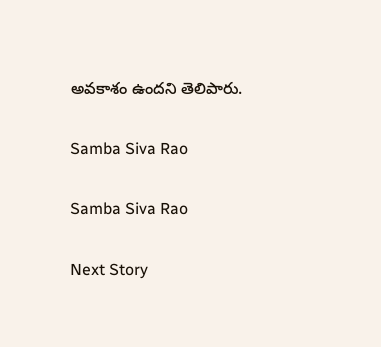అవ‌కాశం ఉంద‌ని తెలిపారు.

Samba Siva Rao

Samba Siva Rao

Next Story